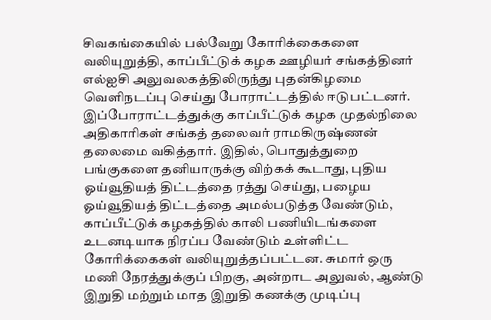சிவகங்கையில் பல்வேறு கோரிக்கைகளை வலியுறுத்தி, காப்பீட்டுக் கழக ஊழியர் சங்கத்தினர் எல்ஐசி அலுவலகத்திலிருந்து புதன்கிழமை வெளிநடப்பு செய்து போராட்டத்தில் ஈடுபட்டனர்.
இப்போராட்டத்துக்கு காப்பீட்டுக் கழக முதல்நிலை அதிகாரிகள் சங்கத் தலைவர் ராமகிருஷ்ணன் தலைமை வகித்தார். இதில், பொதுத்துறை பங்குகளை தனியாருக்கு விற்கக் கூடாது, புதிய ஓய்வூதியத் திட்டத்தை ரத்து செய்து, பழைய ஓய்வூதியத் திட்டத்தை அமல்படுத்த வேண்டும், காப்பீட்டுக் கழகத்தில் காலி பணியிடங்களை உடனடியாக நிரப்ப வேண்டும் உள்ளிட்ட கோரிக்கைகள் வலியுறுத்தப்பட்டன. சுமார் ஒரு மணி நேரத்துக்குப் பிறகு, அன்றாட அலுவல், ஆண்டு இறுதி மற்றும் மாத இறுதி கணக்கு முடிப்பு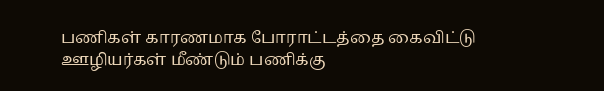பணிகள் காரணமாக போராட்டத்தை கைவிட்டு ஊழியர்கள் மீண்டும் பணிக்கு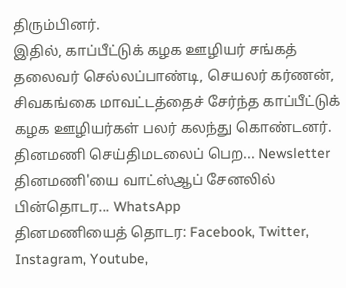திரும்பினர்.
இதில், காப்பீட்டுக் கழக ஊழியர் சங்கத் தலைவர் செல்லப்பாண்டி, செயலர் கர்ணன், சிவகங்கை மாவட்டத்தைச் சேர்ந்த காப்பீட்டுக் கழக ஊழியர்கள் பலர் கலந்து கொண்டனர்.
தினமணி செய்திமடலைப் பெற... Newsletter
தினமணி'யை வாட்ஸ்ஆப் சேனலில் பின்தொடர... WhatsApp
தினமணியைத் தொடர: Facebook, Twitter, Instagram, Youtube,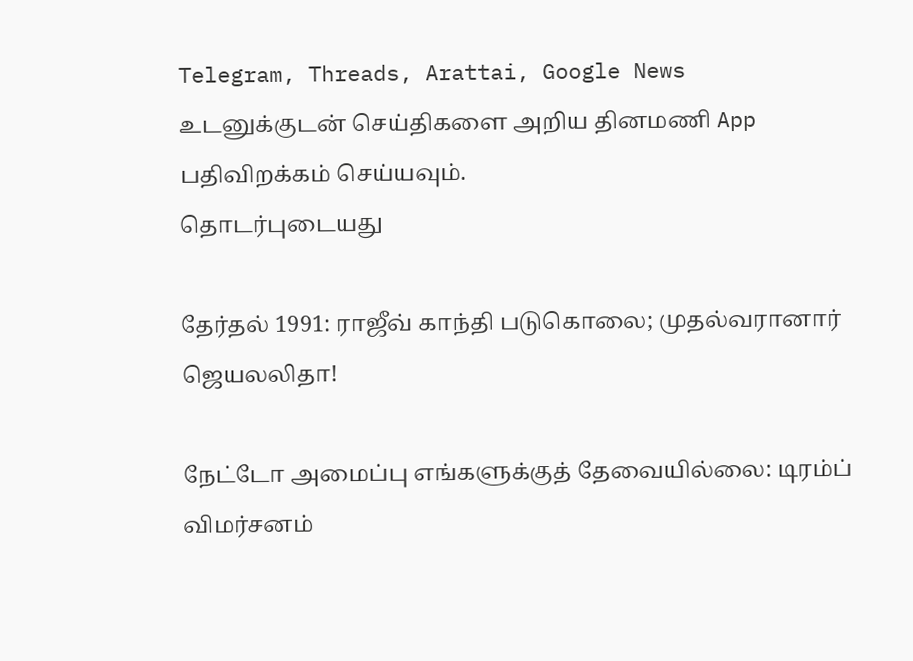Telegram, Threads, Arattai, Google News
உடனுக்குடன் செய்திகளை அறிய தினமணி App பதிவிறக்கம் செய்யவும்.
தொடர்புடையது

தேர்தல் 1991: ராஜீவ் காந்தி படுகொலை; முதல்வரானார் ஜெயலலிதா!

நேட்டோ அமைப்பு எங்களுக்குத் தேவையில்லை: டிரம்ப் விமர்சனம்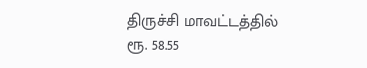திருச்சி மாவட்டத்தில் ரூ. 58.55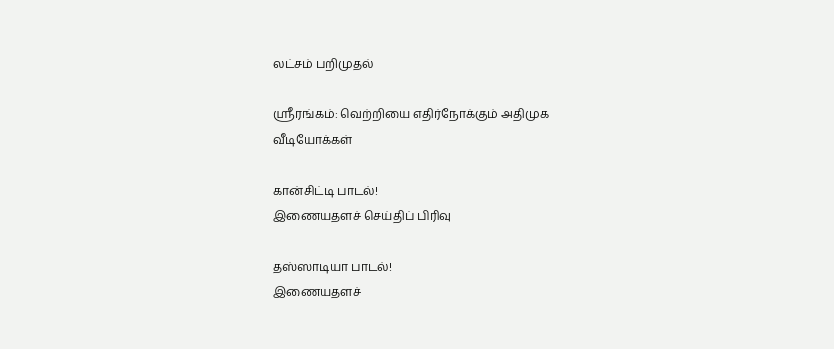லட்சம் பறிமுதல்

ஸ்ரீரங்கம்: வெற்றியை எதிர்நோக்கும் அதிமுக
வீடியோக்கள்

கான்சிட்டி பாடல்!
இணையதளச் செய்திப் பிரிவு

தஸ்ஸாடியா பாடல்!
இணையதளச்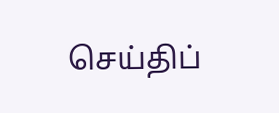செய்திப்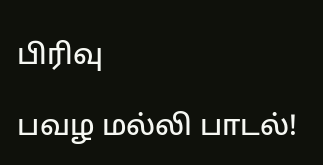பிரிவு

பவழ மல்லி பாடல்!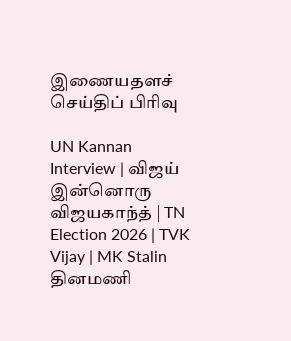இணையதளச் செய்திப் பிரிவு

UN Kannan Interview | விஜய் இன்னொரு விஜயகாந்த் | TN Election 2026 | TVK Vijay | MK Stalin
தினமணி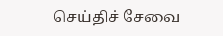செய்திச் சேவை